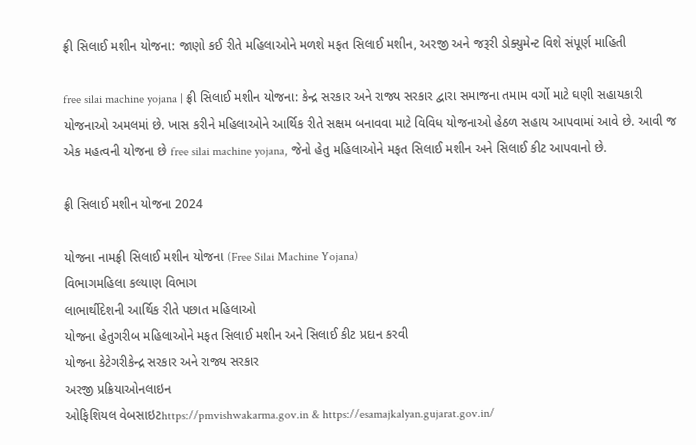ફ્રી સિલાઈ મશીન યોજના: જાણો કઈ રીતે મહિલાઓને મળશે મફત સિલાઈ મશીન, અરજી અને જરૂરી ડોક્યુમેન્ટ વિશે સંપૂર્ણ માહિતી

free silai machine yojana | ફ્રી સિલાઈ મશીન યોજના: કેન્દ્ર સરકાર અને રાજ્ય સરકાર દ્વારા સમાજના તમામ વર્ગો માટે ઘણી સહાયકારી યોજનાઓ અમલમાં છે. ખાસ કરીને મહિલાઓને આર્થિક રીતે સક્ષમ બનાવવા માટે વિવિધ યોજનાઓ હેઠળ સહાય આપવામાં આવે છે. આવી જ એક મહત્વની યોજના છે free silai machine yojana, જેનો હેતુ મહિલાઓને મફત સિલાઈ મશીન અને સિલાઈ કીટ આપવાનો છે.

ફ્રી સિલાઈ મશીન યોજના 2024

યોજના નામફ્રી સિલાઈ મશીન યોજના (Free Silai Machine Yojana)
વિભાગમહિલા કલ્યાણ વિભાગ
લાભાર્થીદેશની આર્થિક રીતે પછાત મહિલાઓ
યોજના હેતુગરીબ મહિલાઓને મફત સિલાઈ મશીન અને સિલાઈ કીટ પ્રદાન કરવી
યોજના કેટેગરીકેન્દ્ર સરકાર અને રાજ્ય સરકાર
અરજી પ્રક્રિયાઓનલાઇન
ઓફિશિયલ વેબસાઇટhttps://pmvishwakarma.gov.in & https://esamajkalyan.gujarat.gov.in/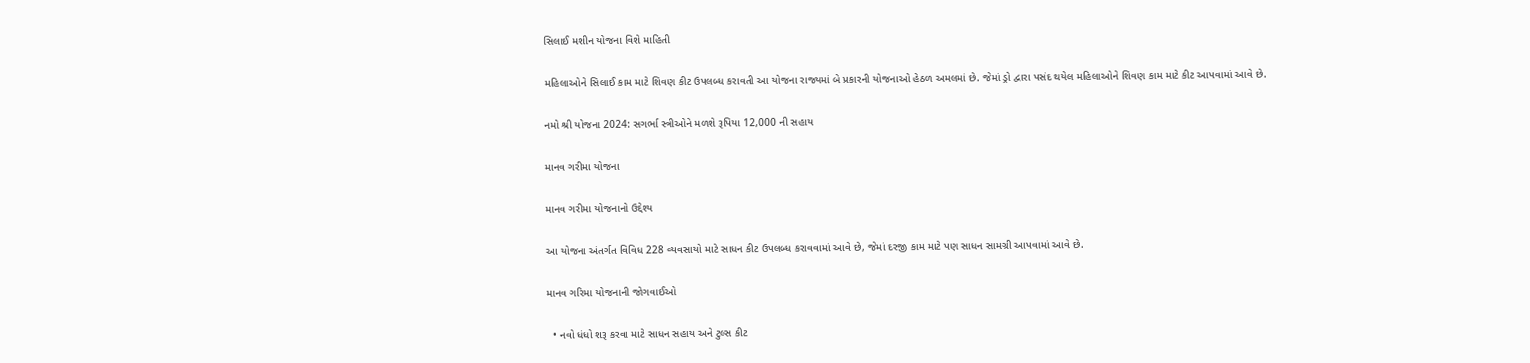સિલાઈ મશીન યોજના વિશે માહિતી

મહિલાઓને સિલાઈ કામ માટે શિવણ કીટ ઉપલબ્ધ કરાવતી આ યોજના રાજ્યમાં બે પ્રકારની યોજનાઓ હેઠળ અમલમાં છે. જેમાં ડ્રો દ્વારા પસંદ થયેલ મહિલાઓને શિવણ કામ માટે કીટ આપવામાં આવે છે.

નમો શ્રી યોજના 2024: સગર્ભા સ્ત્રીઓને મળશે રૂપિયા 12,000 ની સહાય

માનવ ગરીમા યોજના

માનવ ગરીમા યોજનાનો ઉદ્દેશ્ય

આ યોજના અંતર્ગત વિવિધ 228 વ્યવસાયો માટે સાધન કીટ ઉપલબ્ધ કરાવવામાં આવે છે, જેમાં દરજી કામ માટે પણ સાધન સામગ્રી આપવામાં આવે છે.

માનવ ગરિમા યોજનાની જોગવાઈઓ

  • નવો ધંધો શરૂ કરવા માટે સાધન સહાય અને ટુલ્સ કીટ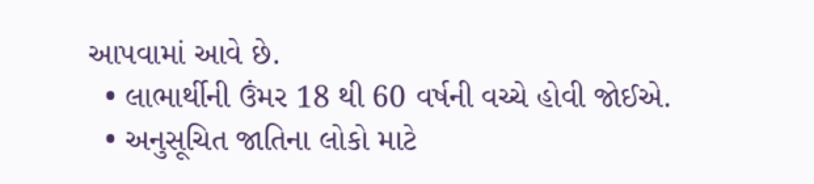આપવામાં આવે છે.
  • લાભાર્થીની ઉંમર 18 થી 60 વર્ષની વચ્ચે હોવી જોઈએ.
  • અનુસૂચિત જાતિના લોકો માટે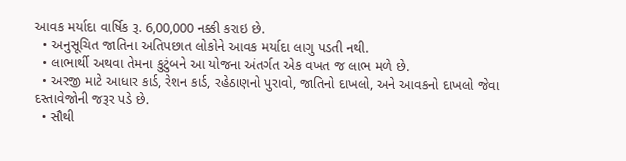આવક મર્યાદા વાર્ષિક રૂ. 6,00,000 નક્કી કરાઇ છે.
  • અનુસૂચિત જાતિના અતિપછાત લોકોને આવક મર્યાદા લાગુ પડતી નથી.
  • લાભાર્થી અથવા તેમના કુટુંબને આ યોજના અંતર્ગત એક વખત જ લાભ મળે છે.
  • અરજી માટે આધાર કાર્ડ, રેશન કાર્ડ, રહેઠાણનો પુરાવો, જાતિનો દાખલો, અને આવકનો દાખલો જેવા દસ્તાવેજોની જરૂર પડે છે.
  • સૌથી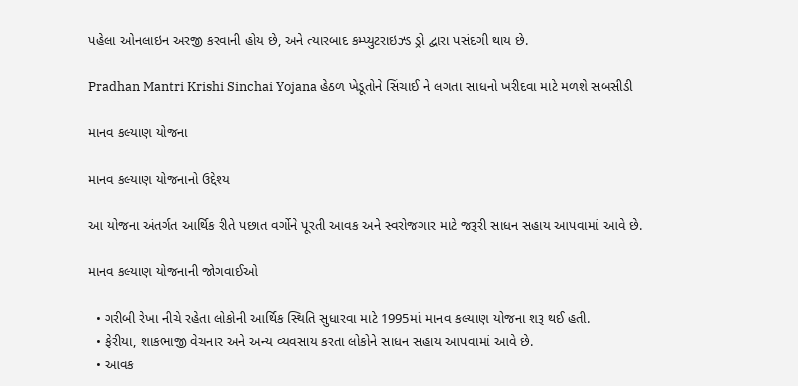પહેલા ઓનલાઇન અરજી કરવાની હોય છે, અને ત્યારબાદ કમ્પ્યુટરાઇઝ્ડ ડ્રો દ્વારા પસંદગી થાય છે.

Pradhan Mantri Krishi Sinchai Yojana હેઠળ ખેડૂતોને સિંચાઈ ને લગતા સાધનો ખરીદવા માટે મળશે સબસીડી

માનવ કલ્યાણ યોજના

માનવ કલ્યાણ યોજનાનો ઉદ્દેશ્ય

આ યોજના અંતર્ગત આર્થિક રીતે પછાત વર્ગોને પૂરતી આવક અને સ્વરોજગાર માટે જરૂરી સાધન સહાય આપવામાં આવે છે.

માનવ કલ્યાણ યોજનાની જોગવાઈઓ

  • ગરીબી રેખા નીચે રહેતા લોકોની આર્થિક સ્થિતિ સુધારવા માટે 1995માં માનવ કલ્યાણ યોજના શરૂ થઈ હતી.
  • ફેરીયા, શાકભાજી વેચનાર અને અન્ય વ્યવસાય કરતા લોકોને સાધન સહાય આપવામાં આવે છે.
  • આવક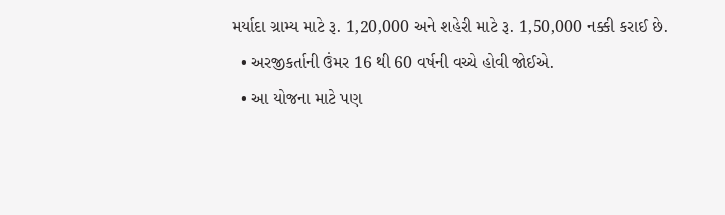મર્યાદા ગ્રામ્ય માટે રૂ. 1,20,000 અને શહેરી માટે રૂ. 1,50,000 નક્કી કરાઈ છે.
  • અરજીકર્તાની ઉંમર 16 થી 60 વર્ષની વચ્ચે હોવી જોઈએ.
  • આ યોજના માટે પણ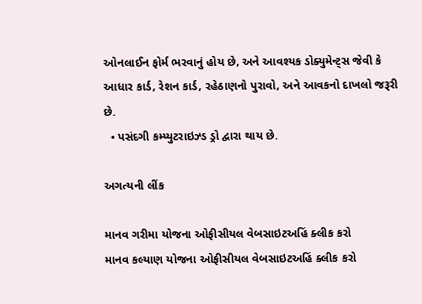ઓનલાઈન ફોર્મ ભરવાનું હોય છે, અને આવશ્યક ડોક્યુમેન્ટ્સ જેવી કે આધાર કાર્ડ, રેશન કાર્ડ, રહેઠાણનો પુરાવો, અને આવકનો દાખલો જરૂરી છે.
  • પસંદગી કમ્પ્યુટરાઇઝ્ડ ડ્રો દ્વારા થાય છે.

અગત્યની લીંક

માનવ ગરીમા યોજના ઓફીસીયલ વેબસાઇટઅહિં ક્લીક કરો
માનવ કલ્યાણ યોજના ઓફીસીયલ વેબસાઇટઅહિં ક્લીક કરો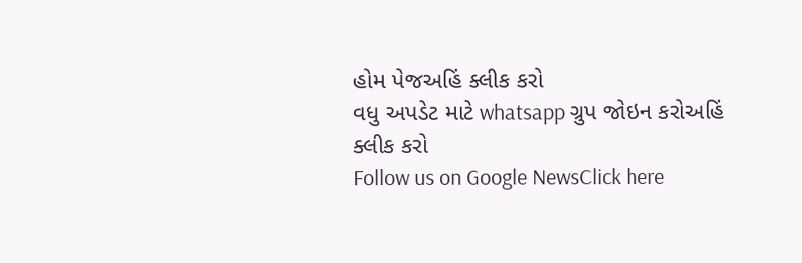હોમ પેજઅહિં ક્લીક કરો
વધુ અપડેટ માટે whatsapp ગ્રુપ જોઇન કરોઅહિં ક્લીક કરો
Follow us on Google NewsClick here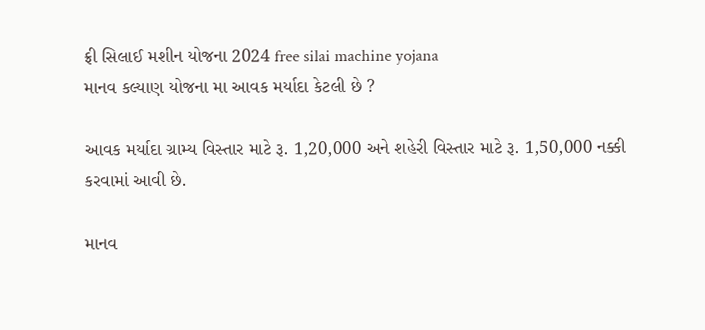ફ્રી સિલાઈ મશીન યોજના 2024 free silai machine yojana
માનવ કલ્યાણ યોજના મા આવક મર્યાદા કેટલી છે ?

આવક મર્યાદા ગ્રામ્ય વિસ્તાર માટે રૂ. 1,20,000 અને શહેરી વિસ્તાર માટે રૂ. 1,50,000 નક્કી કરવામાં આવી છે.

માનવ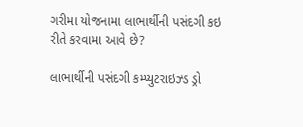ગરીમા યોજનામા લાભાર્થીની પસંદગી કઇ રીતે કરવામા આવે છે?

લાભાર્થીની પસંદગી કમ્પ્યુટરાઇઝ્ડ ડ્રો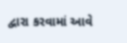દ્વારા કરવામાં આવે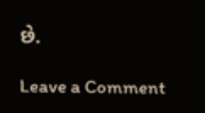છે.

Leave a Comment